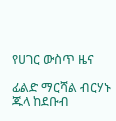የሀገር ውስጥ ዜና

ፊልድ ማርሻል ብርሃኑ ጁላ ከደቡብ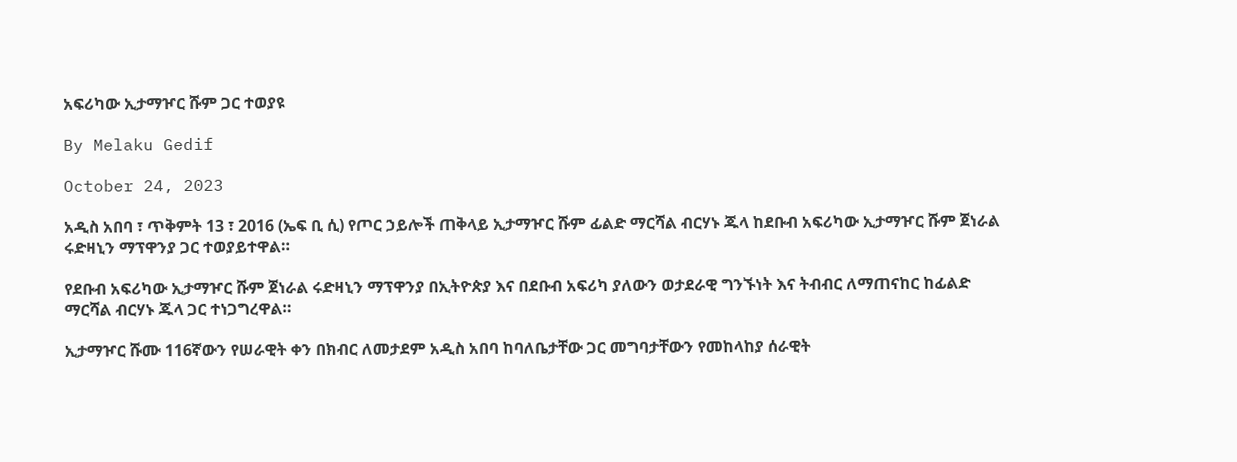አፍሪካው ኢታማዦር ሹም ጋር ተወያዩ

By Melaku Gedif

October 24, 2023

አዲስ አበባ ፣ ጥቅምት 13 ፣ 2016 (ኤፍ ቢ ሲ) የጦር ኃይሎች ጠቅላይ ኢታማዦር ሹም ፊልድ ማርሻል ብርሃኑ ጁላ ከደቡብ አፍሪካው ኢታማዦር ሹም ጀነራል ሩድዛኒን ማፕዋንያ ጋር ተወያይተዋል።

የደቡብ አፍሪካው ኢታማዦር ሹም ጀነራል ሩድዛኒን ማፕዋንያ በኢትዮጵያ እና በደቡብ አፍሪካ ያለውን ወታደራዊ ግንኙነት እና ትብብር ለማጠናከር ከፊልድ ማርሻል ብርሃኑ ጁላ ጋር ተነጋግረዋል።

ኢታማዦር ሹሙ 116ኛውን የሠራዊት ቀን በክብር ለመታደም አዲስ አበባ ከባለቤታቸው ጋር መግባታቸውን የመከላከያ ሰራዊት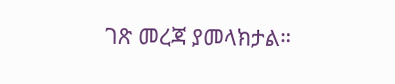ገጽ መረጃ ያመላክታል።